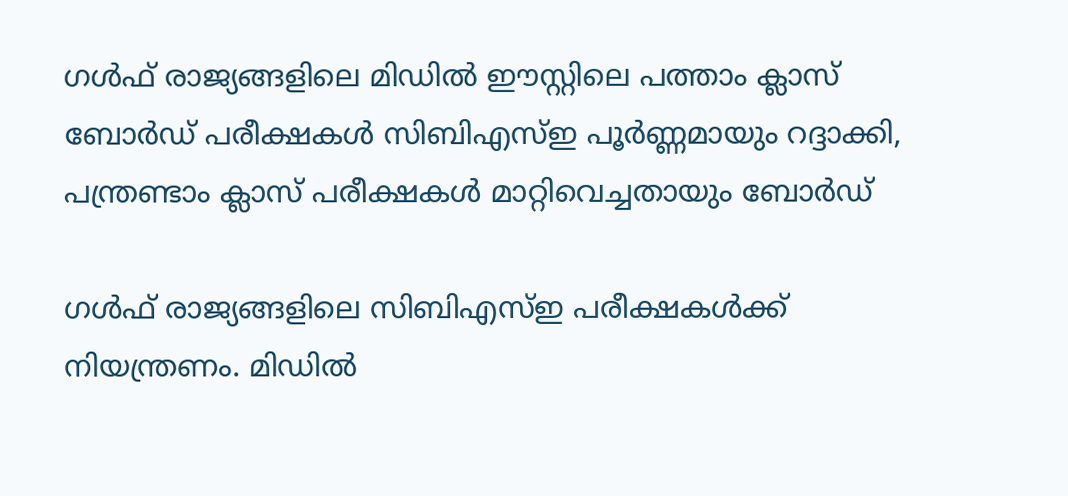ഗൾഫ് രാജ്യങ്ങളിലെ മിഡിൽ ഈസ്റ്റിലെ പത്താം ക്ലാസ് ബോർഡ് പരീക്ഷകൾ സിബിഎസ്ഇ പൂർണ്ണമായും റദ്ദാക്കി, പന്ത്രണ്ടാം ക്ലാസ് പരീക്ഷകൾ മാറ്റിവെച്ചതായും ബോർഡ്

ഗൾഫ് രാജ്യങ്ങളിലെ സിബിഎസ്ഇ പരീക്ഷകൾക്ക് നിയന്ത്രണം. മിഡിൽ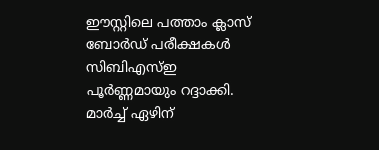ഈസ്റ്റിലെ പത്താം ക്ലാസ് ബോർഡ് പരീക്ഷകൾ സിബിഎസ്ഇ പൂർണ്ണമായും റദ്ദാക്കി. മാർച്ച് ഏഴിന്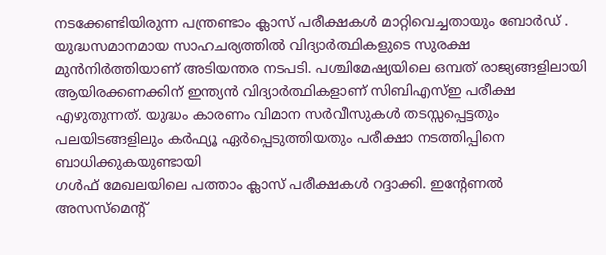നടക്കേണ്ടിയിരുന്ന പന്ത്രണ്ടാം ക്ലാസ് പരീക്ഷകൾ മാറ്റിവെച്ചതായും ബോർഡ് .
യുദ്ധസമാനമായ സാഹചര്യത്തിൽ വിദ്യാർത്ഥികളുടെ സുരക്ഷ മുൻനിർത്തിയാണ് അടിയന്തര നടപടി. പശ്ചിമേഷ്യയിലെ ഒമ്പത് രാജ്യങ്ങളിലായി ആയിരക്കണക്കിന് ഇന്ത്യൻ വിദ്യാർത്ഥികളാണ് സിബിഎസ്ഇ പരീക്ഷ എഴുതുന്നത്. യുദ്ധം കാരണം വിമാന സർവീസുകൾ തടസ്സപ്പെട്ടതും പലയിടങ്ങളിലും കർഫ്യൂ ഏർപ്പെടുത്തിയതും പരീക്ഷാ നടത്തിപ്പിനെ ബാധിക്കുകയുണ്ടായി
ഗൾഫ് മേഖലയിലെ പത്താം ക്ലാസ് പരീക്ഷകൾ റദ്ദാക്കി. ഇന്റേണൽ അസസ്മെന്റ്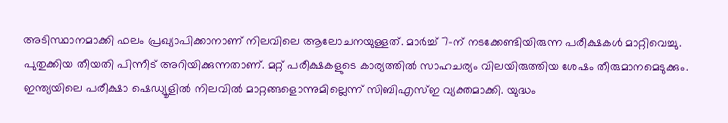അടിസ്ഥാനമാക്കി ഫലം പ്രഖ്യാപിക്കാനാണ് നിലവിലെ ആലോചനയുള്ളത്. മാർച്ച് 7-ന് നടക്കേണ്ടിയിരുന്ന പരീക്ഷകൾ മാറ്റിവെച്ചു. പുതുക്കിയ തീയതി പിന്നീട് അറിയിക്കുന്നതാണ്. മറ്റ് പരീക്ഷകളുടെ കാര്യത്തിൽ സാഹചര്യം വിലയിരുത്തിയ ശേഷം തീരുമാനമെടുക്കും.
ഇന്ത്യയിലെ പരീക്ഷാ ഷെഡ്യൂളിൽ നിലവിൽ മാറ്റങ്ങളൊന്നുമില്ലെന്ന് സിബിഎസ്ഇ വ്യക്തമാക്കി. യുദ്ധം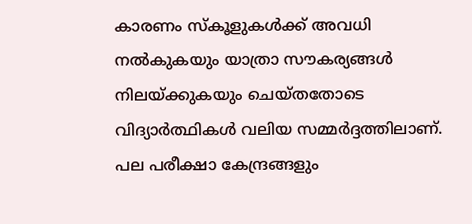കാരണം സ്കൂളുകൾക്ക് അവധി നൽകുകയും യാത്രാ സൗകര്യങ്ങൾ നിലയ്ക്കുകയും ചെയ്തതോടെ വിദ്യാർത്ഥികൾ വലിയ സമ്മർദ്ദത്തിലാണ്.
പല പരീക്ഷാ കേന്ദ്രങ്ങളും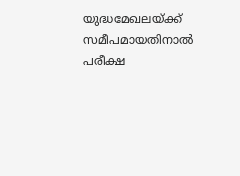യുദ്ധമേഖലയ്ക്ക് സമീപമായതിനാൽ പരീക്ഷ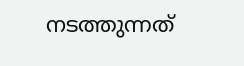നടത്തുന്നത്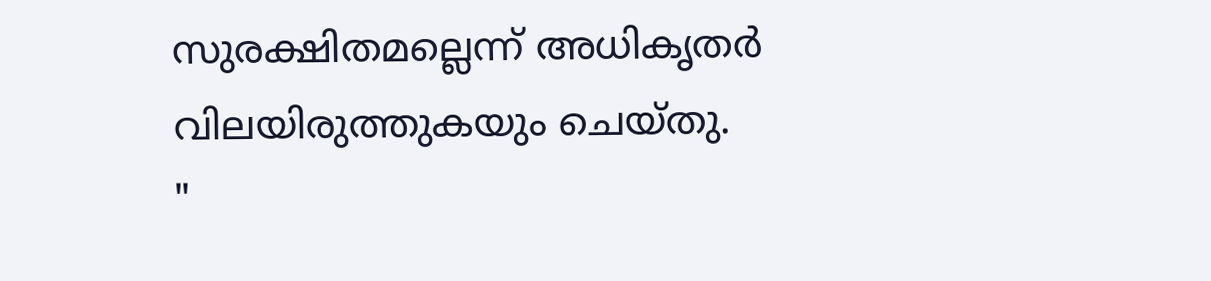സുരക്ഷിതമല്ലെന്ന് അധികൃതർ വിലയിരുത്തുകയും ചെയ്തു.
"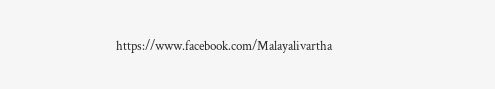https://www.facebook.com/Malayalivartha